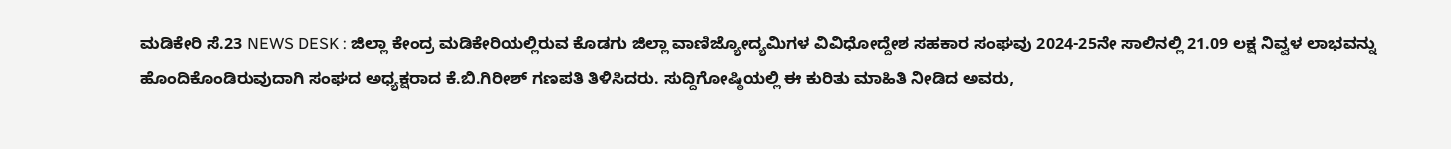ಮಡಿಕೇರಿ ಸೆ.23 NEWS DESK : ಜಿಲ್ಲಾ ಕೇಂದ್ರ ಮಡಿಕೇರಿಯಲ್ಲಿರುವ ಕೊಡಗು ಜಿಲ್ಲಾ ವಾಣಿಜ್ಯೋದ್ಯಮಿಗಳ ವಿವಿಧೋದ್ದೇಶ ಸಹಕಾರ ಸಂಘವು 2024-25ನೇ ಸಾಲಿನಲ್ಲಿ 21.09 ಲಕ್ಷ ನಿವ್ವಳ ಲಾಭವನ್ನು ಹೊಂದಿಕೊಂಡಿರುವುದಾಗಿ ಸಂಘದ ಅಧ್ಯಕ್ಷರಾದ ಕೆ.ಬಿ.ಗಿರೀಶ್ ಗಣಪತಿ ತಿಳಿಸಿದರು. ಸುದ್ದಿಗೋಷ್ಠಿಯಲ್ಲಿ ಈ ಕುರಿತು ಮಾಹಿತಿ ನೀಡಿದ ಅವರು,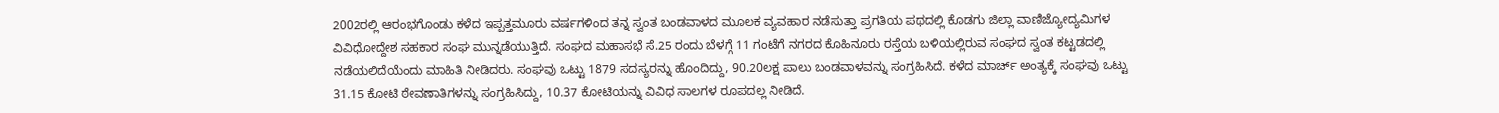2002ರಲ್ಲಿ ಆರಂಭಗೊಂಡು ಕಳೆದ ಇಪ್ಪತ್ತಮೂರು ವರ್ಷಗಳಿಂದ ತನ್ನ ಸ್ವಂತ ಬಂಡವಾಳದ ಮೂಲಕ ವ್ಯವಹಾರ ನಡೆಸುತ್ತಾ ಪ್ರಗತಿಯ ಪಥದಲ್ಲಿ ಕೊಡಗು ಜಿಲ್ಲಾ ವಾಣಿಜ್ಯೋದ್ಯಮಿಗಳ ವಿವಿಧೋದ್ದೇಶ ಸಹಕಾರ ಸಂಘ ಮುನ್ನಡೆಯುತ್ತಿದೆ. ಸಂಘದ ಮಹಾಸಭೆ ಸೆ.25 ರಂದು ಬೆಳಗ್ಗೆ 11 ಗಂಟೆಗೆ ನಗರದ ಕೊಹಿನೂರು ರಸ್ತೆಯ ಬಳಿಯಲ್ಲಿರುವ ಸಂಘದ ಸ್ವಂತ ಕಟ್ಟಡದಲ್ಲಿ ನಡೆಯಲಿದೆಯೆಂದು ಮಾಹಿತಿ ನೀಡಿದರು. ಸಂಘವು ಒಟ್ಟು 1879 ಸದಸ್ಯರನ್ನು ಹೊಂದಿದ್ದು, 90.20ಲಕ್ಷ ಪಾಲು ಬಂಡವಾಳವನ್ನು ಸಂಗ್ರಹಿಸಿದೆ. ಕಳೆದ ಮಾರ್ಚ್ ಅಂತ್ಯಕ್ಕೆ ಸಂಘವು ಒಟ್ಟು 31.15 ಕೋಟಿ ಠೇವಣಾತಿಗಳನ್ನು ಸಂಗ್ರಹಿಸಿದ್ದು, 10.37 ಕೋಟಿಯನ್ನು ವಿವಿಧ ಸಾಲಗಳ ರೂಪದಲ್ಲ ನೀಡಿದೆ.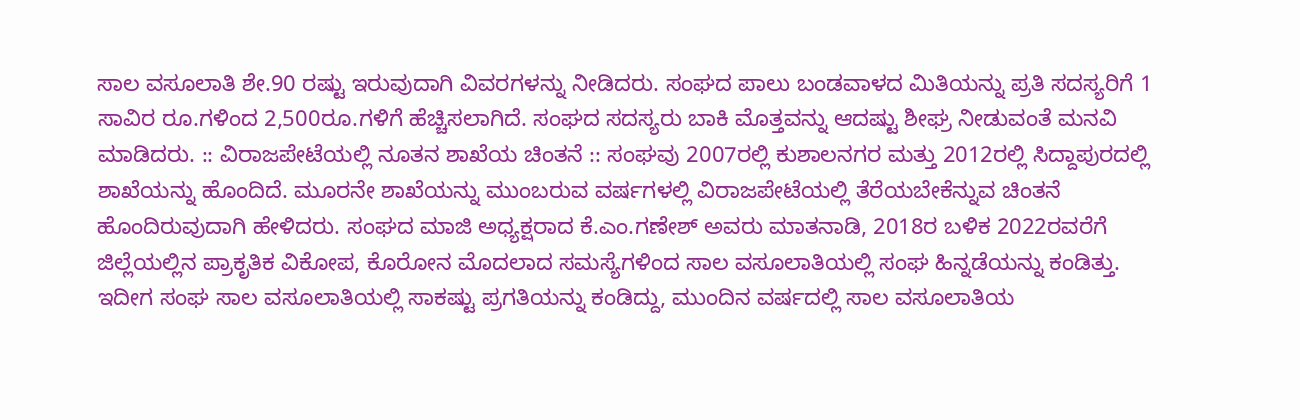ಸಾಲ ವಸೂಲಾತಿ ಶೇ.90 ರಷ್ಟು ಇರುವುದಾಗಿ ವಿವರಗಳನ್ನು ನೀಡಿದರು. ಸಂಘದ ಪಾಲು ಬಂಡವಾಳದ ಮಿತಿಯನ್ನು ಪ್ರತಿ ಸದಸ್ಯರಿಗೆ 1 ಸಾವಿರ ರೂ.ಗಳಿಂದ 2,500ರೂ.ಗಳಿಗೆ ಹೆಚ್ಚಿಸಲಾಗಿದೆ. ಸಂಘದ ಸದಸ್ಯರು ಬಾಕಿ ಮೊತ್ತವನ್ನು ಆದಷ್ಟು ಶೀಘ್ರ ನೀಡುವಂತೆ ಮನವಿ ಮಾಡಿದರು. :: ವಿರಾಜಪೇಟೆಯಲ್ಲಿ ನೂತನ ಶಾಖೆಯ ಚಿಂತನೆ :: ಸಂಘವು 2007ರಲ್ಲಿ ಕುಶಾಲನಗರ ಮತ್ತು 2012ರಲ್ಲಿ ಸಿದ್ದಾಪುರದಲ್ಲಿ ಶಾಖೆಯನ್ನು ಹೊಂದಿದೆ. ಮೂರನೇ ಶಾಖೆಯನ್ನು ಮುಂಬರುವ ವರ್ಷಗಳಲ್ಲಿ ವಿರಾಜಪೇಟೆಯಲ್ಲಿ ತೆರೆಯಬೇಕೆನ್ನುವ ಚಿಂತನೆ ಹೊಂದಿರುವುದಾಗಿ ಹೇಳಿದರು. ಸಂಘದ ಮಾಜಿ ಅಧ್ಯಕ್ಷರಾದ ಕೆ.ಎಂ.ಗಣೇಶ್ ಅವರು ಮಾತನಾಡಿ, 2018ರ ಬಳಿಕ 2022ರವರೆಗೆ ಜಿಲ್ಲೆಯಲ್ಲಿನ ಪ್ರಾಕೃತಿಕ ವಿಕೋಪ, ಕೊರೋನ ಮೊದಲಾದ ಸಮಸ್ಯೆಗಳಿಂದ ಸಾಲ ವಸೂಲಾತಿಯಲ್ಲಿ ಸಂಘ ಹಿನ್ನಡೆಯನ್ನು ಕಂಡಿತ್ತು. ಇದೀಗ ಸಂಘ ಸಾಲ ವಸೂಲಾತಿಯಲ್ಲಿ ಸಾಕಷ್ಟು ಪ್ರಗತಿಯನ್ನು ಕಂಡಿದ್ದು, ಮುಂದಿನ ವರ್ಷದಲ್ಲಿ ಸಾಲ ವಸೂಲಾತಿಯ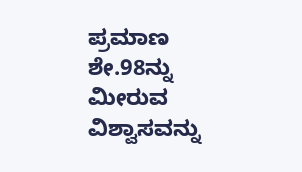ಪ್ರಮಾಣ ಶೇ.98ನ್ನು ಮೀರುವ ವಿಶ್ವಾಸವನ್ನು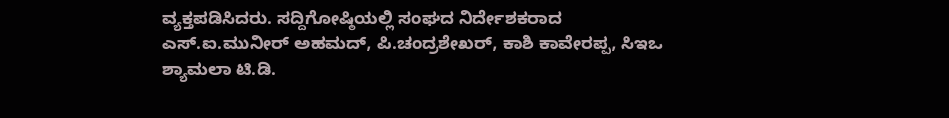ವ್ಯಕ್ತಪಡಿಸಿದರು. ಸದ್ದಿಗೋಷ್ಠಿಯಲ್ಲಿ ಸಂಘದ ನಿರ್ದೇಶಕರಾದ ಎಸ್.ಐ.ಮುನೀರ್ ಅಹಮದ್, ಪಿ.ಚಂದ್ರಶೇಖರ್, ಕಾಶಿ ಕಾವೇರಪ್ಪ, ಸಿಇಒ ಶ್ಯಾಮಲಾ ಟಿ.ಡಿ.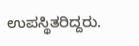ಉಪಸ್ಥಿತರಿದ್ದರು.